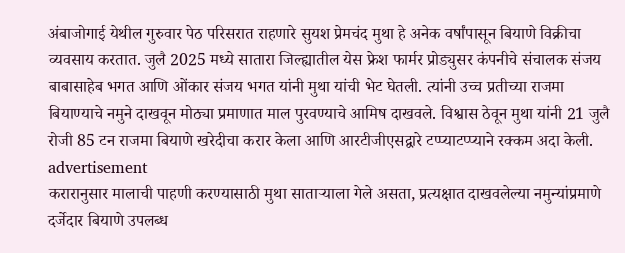अंबाजोगाई येथील गुरुवार पेठ परिसरात राहणारे सुयश प्रेमचंद मुथा हे अनेक वर्षांपासून बियाणे विक्रीचा व्यवसाय करतात. जुलै 2025 मध्ये सातारा जिल्ह्यातील येस फ्रेश फार्मर प्रोड्युसर कंपनीचे संचालक संजय बाबासाहेब भगत आणि ओंकार संजय भगत यांनी मुथा यांची भेट घेतली. त्यांनी उच्च प्रतीच्या राजमा बियाण्याचे नमुने दाखवून मोठ्या प्रमाणात माल पुरवण्याचे आमिष दाखवले. विश्वास ठेवून मुथा यांनी 21 जुलै रोजी 85 टन राजमा बियाणे खरेदीचा करार केला आणि आरटीजीएसद्वारे टप्प्याटप्प्याने रक्कम अदा केली.
advertisement
करारानुसार मालाची पाहणी करण्यासाठी मुथा साताऱ्याला गेले असता, प्रत्यक्षात दाखवलेल्या नमुन्यांप्रमाणे दर्जेदार बियाणे उपलब्ध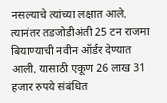नसल्याचे त्यांच्या लक्षात आले. त्यानंतर तडजोडीअंती 25 टन राजमा बियाण्याची नवीन ऑर्डर देण्यात आली. यासाठी एकूण 26 लाख 31 हजार रुपये संबंधित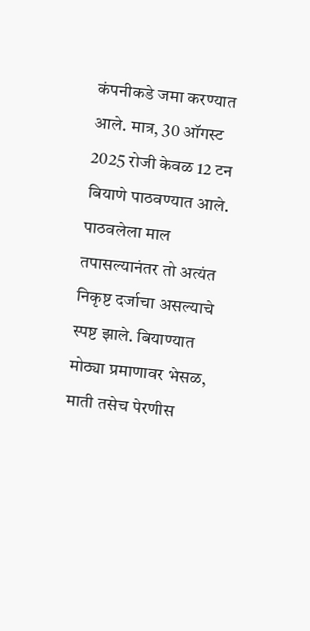कंपनीकडे जमा करण्यात आले. मात्र, 30 ऑगस्ट 2025 रोजी केवळ 12 टन बियाणे पाठवण्यात आले.
पाठवलेला माल तपासल्यानंतर तो अत्यंत निकृष्ट दर्जाचा असल्याचे स्पष्ट झाले. बियाण्यात मोठ्या प्रमाणावर भेसळ, माती तसेच पेरणीस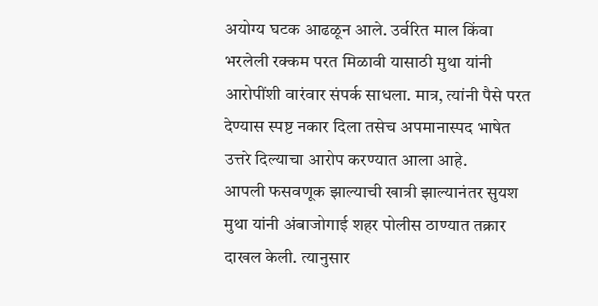अयोग्य घटक आढळून आले. उर्वरित माल किंवा भरलेली रक्कम परत मिळावी यासाठी मुथा यांनी आरोपींशी वारंवार संपर्क साधला. मात्र, त्यांनी पैसे परत देण्यास स्पष्ट नकार दिला तसेच अपमानास्पद भाषेत उत्तरे दिल्याचा आरोप करण्यात आला आहे.
आपली फसवणूक झाल्याची खात्री झाल्यानंतर सुयश मुथा यांनी अंबाजोगाई शहर पोलीस ठाण्यात तक्रार दाखल केली. त्यानुसार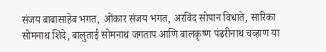संजय बाबासाहेब भगत, ओंकार संजय भगत, अरविंद सोपान विधाते, सारिका सोमनाथ शिंदे, बालुताई सोमनाथ जगताप आणि बालकृष्ण पंढरीनाथ चव्हाण या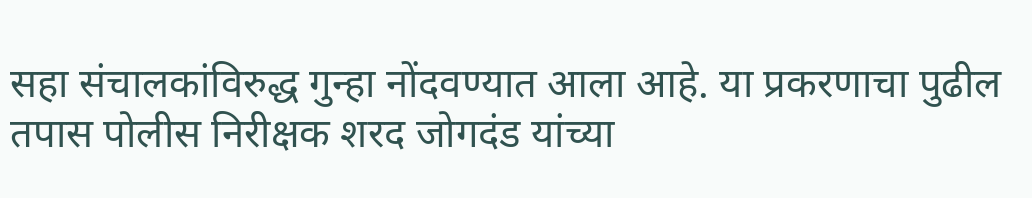सहा संचालकांविरुद्ध गुन्हा नोंदवण्यात आला आहे. या प्रकरणाचा पुढील तपास पोलीस निरीक्षक शरद जोगदंड यांच्या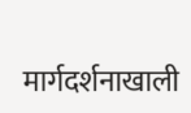मार्गदर्शनाखाली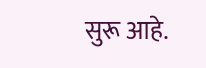सुरू आहे.